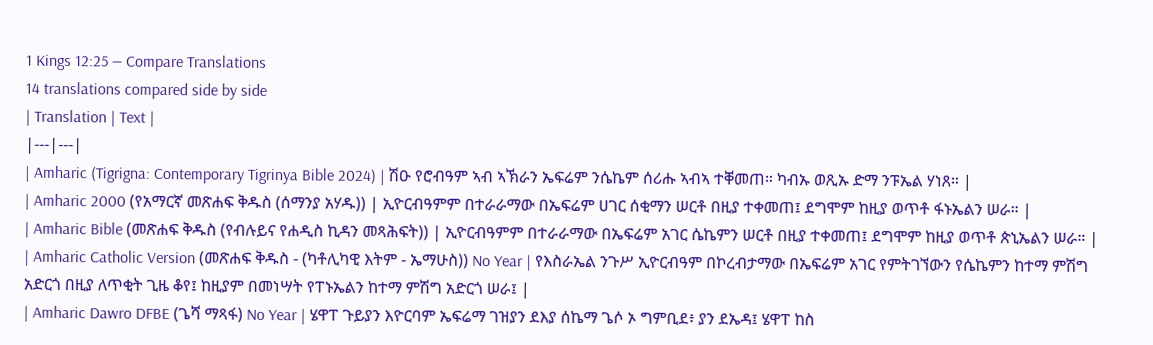1 Kings 12:25 — Compare Translations
14 translations compared side by side
| Translation | Text |
|---|---|
| Amharic (Tigrigna: Contemporary Tigrinya Bible 2024) | ሽዑ የሮብዓም ኣብ ኣኽራን ኤፍሬም ንሴኬም ሰሪሑ ኣብኣ ተቐመጠ። ካብኡ ወጺኡ ድማ ንፑኤል ሃነጸ። |
| Amharic 2000 (የአማርኛ መጽሐፍ ቅዱስ (ሰማንያ አሃዱ)) | ኢዮርብዓምም በተራራማው በኤፍሬም ሀገር ሰቂማን ሠርቶ በዚያ ተቀመጠ፤ ደግሞም ከዚያ ወጥቶ ፋኑኤልን ሠራ። |
| Amharic Bible (መጽሐፍ ቅዱስ (የብሉይና የሐዲስ ኪዳን መጻሕፍት)) | ኢዮርብዓምም በተራራማው በኤፍሬም አገር ሴኬምን ሠርቶ በዚያ ተቀመጠ፤ ደግሞም ከዚያ ወጥቶ ጵኒኤልን ሠራ። |
| Amharic Catholic Version (መጽሐፍ ቅዱስ - (ካቶሊካዊ እትም - ኤማሁስ)) No Year | የእስራኤል ንጉሥ ኢዮርብዓም በኮረብታማው በኤፍሬም አገር የምትገኘውን የሴኬምን ከተማ ምሽግ አድርጎ በዚያ ለጥቂት ጊዜ ቆየ፤ ከዚያም በመነሣት የፐኑኤልን ከተማ ምሽግ አድርጎ ሠራ፤ |
| Amharic Dawro DFBE (ጌሻ ማጻፋ) No Year | ሄዋፐ ጉይያን እዮርባም ኤፍሬማ ገዝያን ደእያ ሰኬማ ጌሶ ኦ ግምቢደ፥ ያን ደኤዳ፤ ሄዋፐ ከስ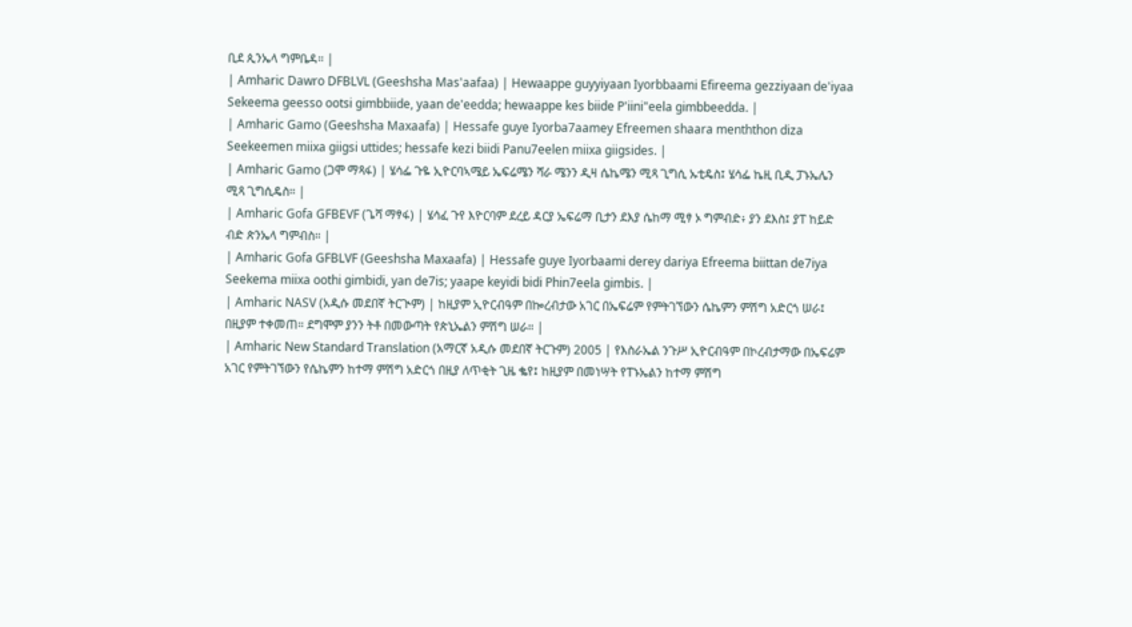ቢደ ጲንኤላ ግምቤዳ። |
| Amharic Dawro DFBLVL (Geeshsha Mas'aafaa) | Hewaappe guyyiyaan Iyorbbaami Efireema gezziyaan de'iyaa Sekeema geesso ootsi gimbbiide, yaan de'eedda; hewaappe kes biide P'iini"eela gimbbeedda. |
| Amharic Gamo (Geeshsha Maxaafa) | Hessafe guye Iyorba7aamey Efreemen shaara menththon diza Seekeemen miixa giigsi uttides; hessafe kezi biidi Panu7eelen miixa giigsides. |
| Amharic Gamo (ጋሞ ማጻፋ) | ሄሳፌ ጉዬ ኢዮርባኣሜይ ኤፍሬሜን ሻራ ሜንን ዲዛ ሴኬሜን ሚጻ ጊግሲ ኡቲዴስ፤ ሄሳፌ ኬዚ ቢዲ ፓኑኤሌን ሚጻ ጊግሲዴስ። |
| Amharic Gofa GFBEVF (ጌሻ ማፃፋ) | ሄሳፈ ጉየ እዮርባም ደረይ ዳርያ ኤፍሬማ ቢታን ደእያ ሴከማ ሚፃ ኦ ግምብድ፥ ያን ደእስ፤ ያፐ ከይድ ብድ ጵንኤላ ግምብስ። |
| Amharic Gofa GFBLVF (Geeshsha Maxaafa) | Hessafe guye Iyorbaami derey dariya Efreema biittan de7iya Seekema miixa oothi gimbidi, yan de7is; yaape keyidi bidi Phin7eela gimbis. |
| Amharic NASV (አዲሱ መደበኛ ትርጒም) | ከዚያም ኢዮርብዓም በኰረብታው አገር በኤፍሬም የምትገኘውን ሴኬምን ምሽግ አድርጎ ሠራ፤ በዚያም ተቀመጠ። ደግሞም ያንን ትቶ በመውጣት የጵኒኤልን ምሽግ ሠራ። |
| Amharic New Standard Translation (አማርኛ አዲሱ መደበኛ ትርጉም) 2005 | የእስራኤል ንጉሥ ኢዮርብዓም በኮረብታማው በኤፍሬም አገር የምትገኘውን የሴኬምን ከተማ ምሽግ አድርጎ በዚያ ለጥቂት ጊዜ ቈየ፤ ከዚያም በመነሣት የፐኑኤልን ከተማ ምሽግ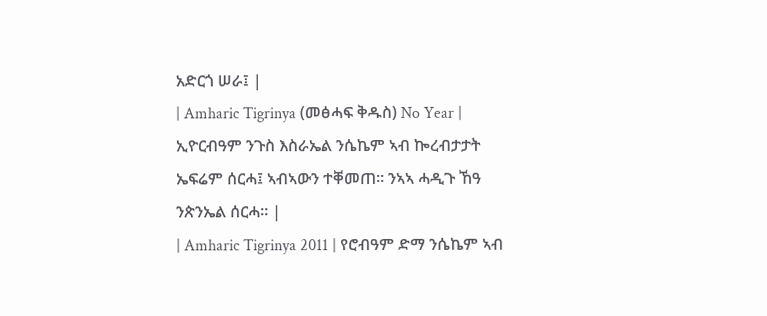አድርጎ ሠራ፤ |
| Amharic Tigrinya (መፅሓፍ ቅዱስ) No Year | ኢዮርብዓም ንጉስ እስራኤል ንሴኬም ኣብ ኰረብታታት ኤፍሬም ሰርሓ፤ ኣብኣውን ተቐመጠ። ንኣኣ ሓዲጉ ኸዓ ንጵንኤል ሰርሓ። |
| Amharic Tigrinya 2011 | የሮብዓም ድማ ንሴኬም ኣብ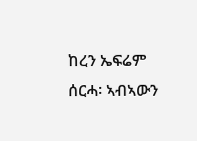ከረን ኤፍሬም ሰርሓ፡ ኣብኣውን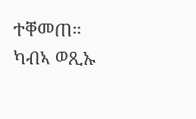ተቐመጠ። ካብኣ ወጺኡ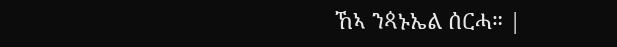ኸኣ ንጳኑኤል ሰርሓ። |